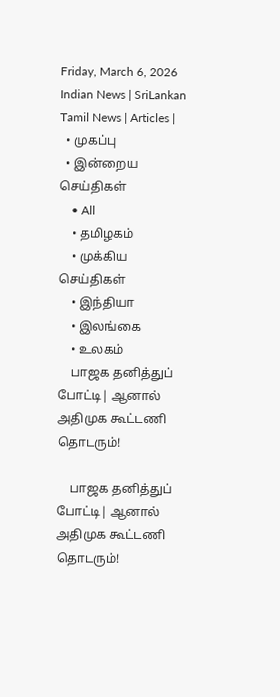Friday, March 6, 2026
Indian News | SriLankan Tamil News | Articles |
  • முகப்பு
  • இன்றைய செய்திகள்
    • All
    • தமிழகம்
    • முக்கிய செய்திகள்
    • இந்தியா
    • இலங்கை
    • உலகம்
    பாஜக தனித்துப் போட்டி| ஆனால் அதிமுக கூட்டணி தொடரும்!

    பாஜக தனித்துப் போட்டி| ஆனால் அதிமுக கூட்டணி தொடரும்!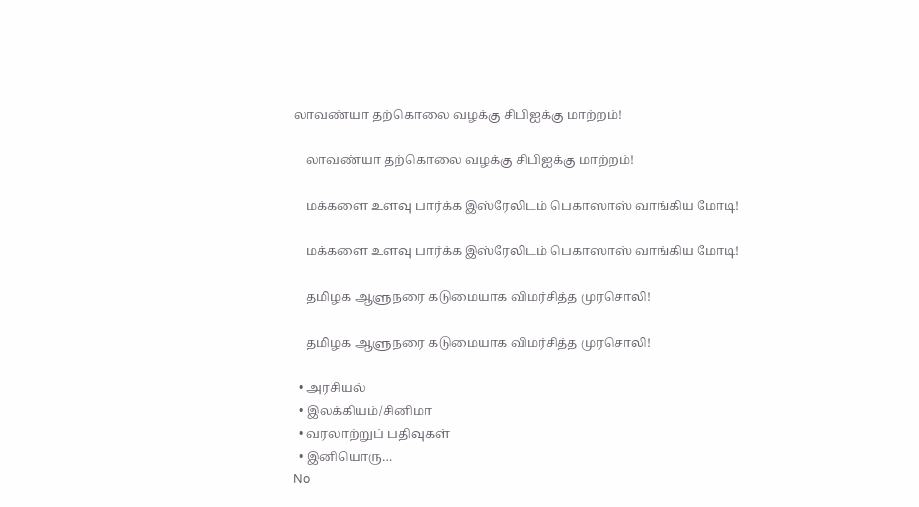லாவண்யா தற்கொலை வழக்கு சிபிஐக்கு மாற்றம்!

    லாவண்யா தற்கொலை வழக்கு சிபிஐக்கு மாற்றம்!

    மக்களை உளவு பார்க்க இஸ்ரேலிடம் பெகாஸாஸ் வாங்கிய மோடி!

    மக்களை உளவு பார்க்க இஸ்ரேலிடம் பெகாஸாஸ் வாங்கிய மோடி!

    தமிழக ஆளுநரை கடுமையாக விமர்சித்த முரசொலி!

    தமிழக ஆளுநரை கடுமையாக விமர்சித்த முரசொலி!

  • அரசியல்
  • இலக்கியம்/சினிமா
  • வரலாற்றுப் பதிவுகள்
  • இனியொரு…
No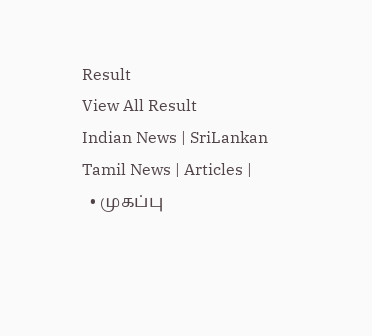Result
View All Result
Indian News | SriLankan Tamil News | Articles |
  • முகப்பு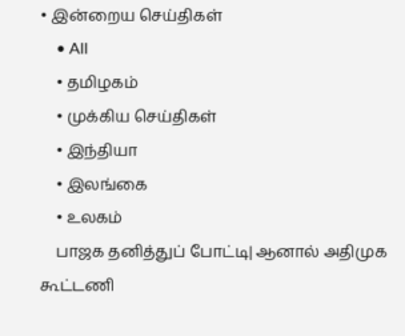• இன்றைய செய்திகள்
    • All
    • தமிழகம்
    • முக்கிய செய்திகள்
    • இந்தியா
    • இலங்கை
    • உலகம்
    பாஜக தனித்துப் போட்டி| ஆனால் அதிமுக கூட்டணி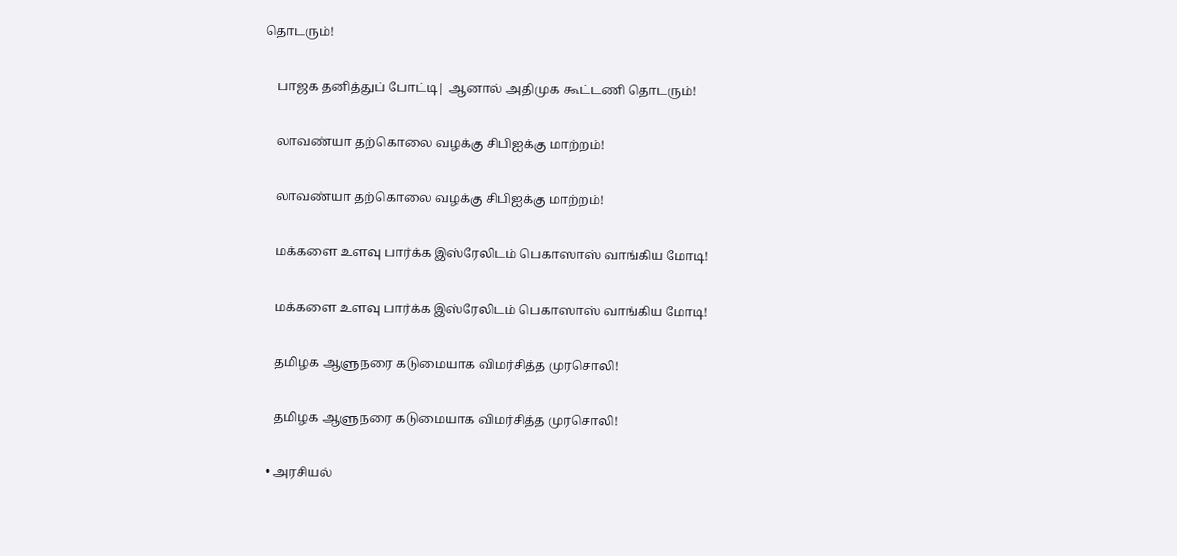தொடரும்!

    பாஜக தனித்துப் போட்டி| ஆனால் அதிமுக கூட்டணி தொடரும்!

    லாவண்யா தற்கொலை வழக்கு சிபிஐக்கு மாற்றம்!

    லாவண்யா தற்கொலை வழக்கு சிபிஐக்கு மாற்றம்!

    மக்களை உளவு பார்க்க இஸ்ரேலிடம் பெகாஸாஸ் வாங்கிய மோடி!

    மக்களை உளவு பார்க்க இஸ்ரேலிடம் பெகாஸாஸ் வாங்கிய மோடி!

    தமிழக ஆளுநரை கடுமையாக விமர்சித்த முரசொலி!

    தமிழக ஆளுநரை கடுமையாக விமர்சித்த முரசொலி!

  • அரசியல்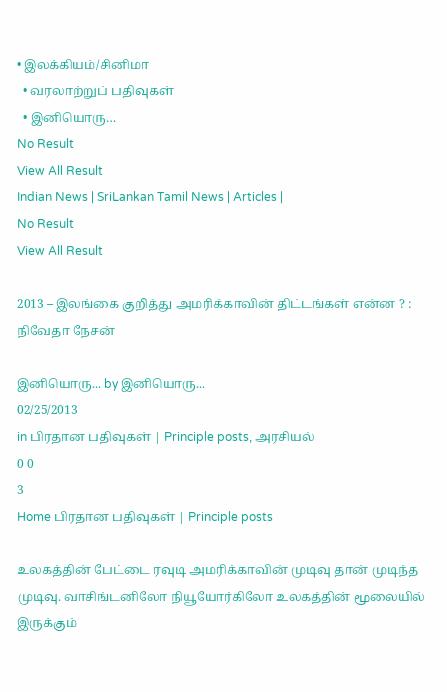• இலக்கியம்/சினிமா
  • வரலாற்றுப் பதிவுகள்
  • இனியொரு…
No Result
View All Result
Indian News | SriLankan Tamil News | Articles |
No Result
View All Result

2013 – இலங்கை குறித்து அமரிக்காவின் திட்டங்கள் என்ன ? : நிவேதா நேசன்

இனியொரு... by இனியொரு...
02/25/2013
in பிரதான பதிவுகள் | Principle posts, அரசியல்
0 0
3
Home பிரதான பதிவுகள் | Principle posts

உலகத்தின் பேட்டை ரவுடி அமரிக்காவின் முடிவு தான் முடிந்த முடிவு. வாசிங்டனிலோ நியூயோர்கிலோ உலகத்தின் மூலையில் இருக்கும்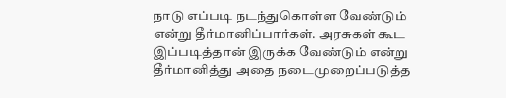நாடு எப்படி நடந்துகொள்ள வேண்டும் என்று தீர்மானிப்பார்கள். அரசுகள் கூட இப்படித்தான் இருக்க வேண்டும் என்று தீர்மானித்து அதை நடைமுறைப்படுத்த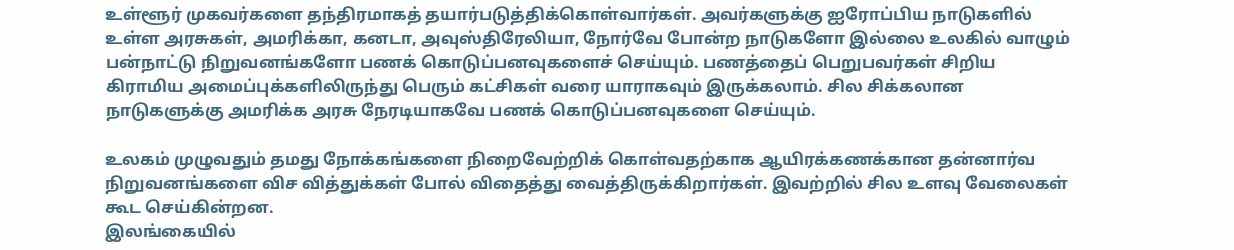உள்ளூர் முகவர்களை தந்திரமாகத் தயார்படுத்திக்கொள்வார்கள். அவர்களுக்கு ஐரோப்பிய நாடுகளில் உள்ள அரசுகள், அமரிக்கா, கனடா, அவுஸ்திரேலியா, நோர்வே போன்ற நாடுகளோ இல்லை உலகில் வாழும் பன்நாட்டு நிறுவனங்களோ பணக் கொடுப்பனவுகளைச் செய்யும். பணத்தைப் பெறுபவர்கள் சிறிய கிராமிய அமைப்புக்களிலிருந்து பெரும் கட்சிகள் வரை யாராகவும் இருக்கலாம். சில சிக்கலான நாடுகளுக்கு அமரிக்க அரசு நேரடியாகவே பணக் கொடுப்பனவுகளை செய்யும்.

உலகம் முழுவதும் தமது நோக்கங்களை நிறைவேற்றிக் கொள்வதற்காக ஆயிரக்கணக்கான தன்னார்வ நிறுவனங்களை விச வித்துக்கள் போல் விதைத்து வைத்திருக்கிறார்கள். இவற்றில் சில உளவு வேலைகள் கூட செய்கின்றன.
இலங்கையில்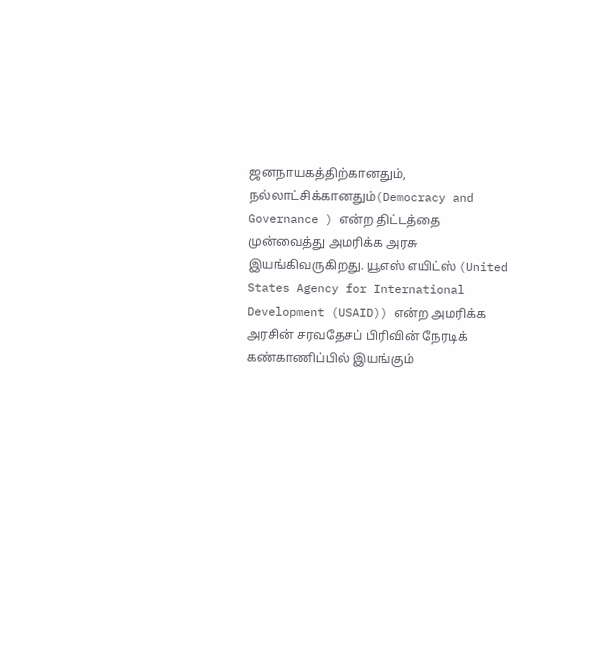ஜனநாயகத்திற்கானதும், நல்லாட்சிக்கானதும்(Democracy and Governance ) என்ற திட்டத்தை முன்வைத்து அமரிக்க அரசு இயங்கிவருகிறது. யூஎஸ் எயிட்ஸ் (United States Agency for International Development (USAID)) என்ற அமரிக்க அரசின் சரவதேசப் பிரிவின் நேரடிக் கண்காணிப்பில் இயங்கும்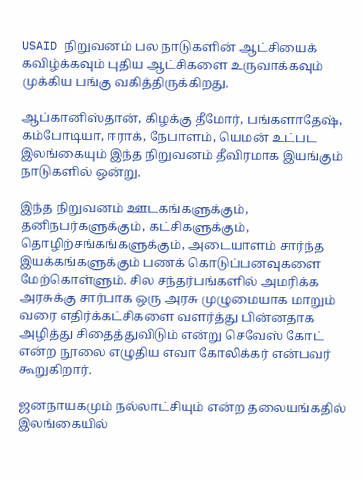USAID நிறுவனம் பல நாடுகளின் ஆட்சியைக் கவிழ்க்கவும் புதிய ஆட்சிகளை உருவாக்கவும் முக்கிய பங்கு வகித்திருக்கிறது.

ஆப்கானிஸ்தான், கிழக்கு தீமோர், பங்களாதேஷ், கம்போடியா, ஈராக், நேபாளம், யெமன் உட்பட இலங்கையும் இந்த நிறுவனம் தீவிரமாக இயங்கும் நாடுகளில் ஒன்று.

இந்த நிறுவனம் ஊடகங்களுக்கும், தனிநபர்களுக்கும், கட்சிகளுக்கும், தொழிற்சங்கங்களுக்கும், அடையாளம் சார்ந்த இயக்கங்களுக்கும் பணக் கொடுப்பனவுகளை மேற்கொள்ளும். சில சந்தர்பங்களில் அமரிக்க அரசுக்கு சார்பாக ஒரு அரசு முழுமையாக மாறும் வரை எதிர்க்கட்சிகளை வளர்த்து பின்னதாக அழித்து சிதைத்துவிடும் என்று செவேஸ் கோட் என்ற நூலை எழுதிய எவா கோலிக்கர் என்பவர் கூறுகிறார்.

ஜனநாயகமும் நல்லாட்சியும் என்ற தலையங்கதில் இலங்கையில்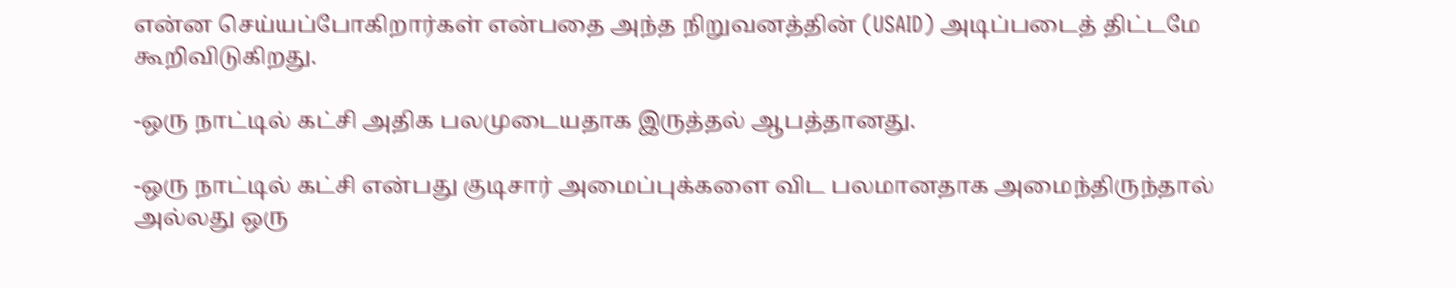என்ன செய்யப்போகிறார்கள் என்பதை அந்த நிறுவனத்தின் (USAID) அடிப்படைத் திட்டமே கூறிவிடுகிறது.

-ஒரு நாட்டில் கட்சி அதிக பலமுடையதாக இருத்தல் ஆபத்தானது.

-ஒரு நாட்டில் கட்சி என்பது குடிசார் அமைப்புக்களை விட பலமானதாக அமைந்திருந்தால் அல்லது ஒரு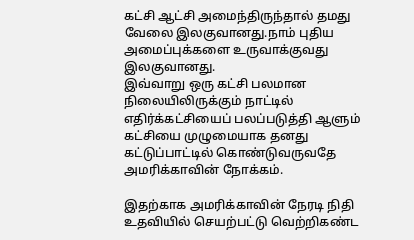கட்சி ஆட்சி அமைந்திருந்தால் தமது வேலை இலகுவானது.நாம் புதிய அமைப்புக்களை உருவாக்குவது இலகுவானது.
இவ்வாறு ஒரு கட்சி பலமான நிலையிலிருக்கும் நாட்டில் எதிர்க்கட்சியைப் பலப்படுத்தி ஆளும் கட்சியை முழுமையாக தனது கட்டுப்பாட்டில் கொண்டுவருவதே அமரிக்காவின் நோக்கம்.

இதற்காக அமரிக்காவின் நேரடி நிதி உதவியில் செயற்பட்டு வெற்றிகண்ட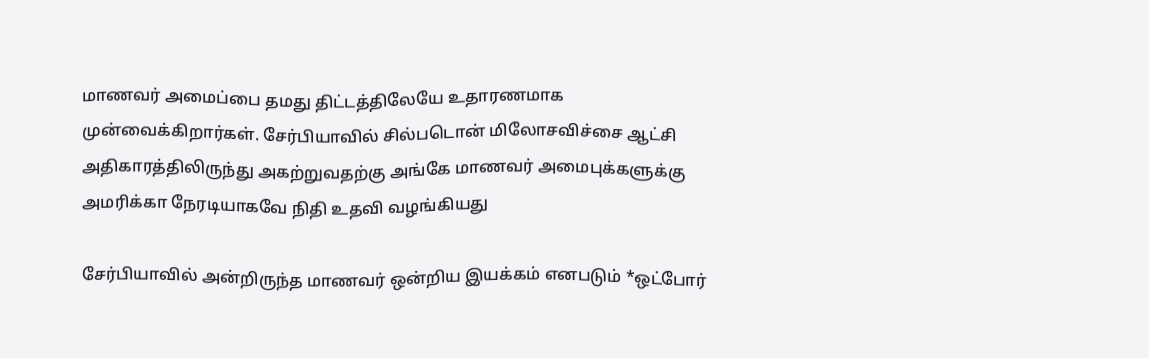மாணவர் அமைப்பை தமது திட்டத்திலேயே உதாரணமாக முன்வைக்கிறார்கள். சேர்பியாவில் சில்படொன் மிலோசவிச்சை ஆட்சி அதிகாரத்திலிருந்து அகற்றுவதற்கு அங்கே மாணவர் அமைபுக்களுக்கு அமரிக்கா நேரடியாகவே நிதி உதவி வழங்கியது

சேர்பியாவில் அன்றிருந்த மாணவர் ஒன்றிய இயக்கம் எனபடும் *ஒட்போர்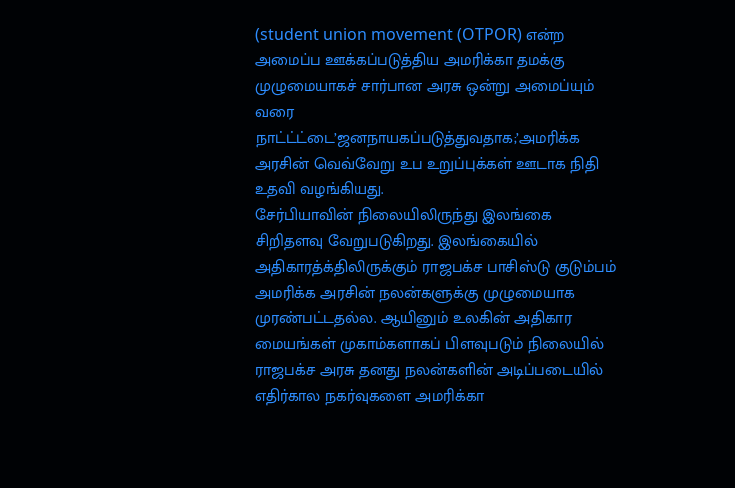(student union movement (OTPOR) என்ற அமைப்ப ஊக்கப்படுத்திய அமரிக்கா தமக்கு முழுமையாகச் சார்பான அரசு ஒன்று அமைப்யும் வரை நாட்ட்ட்டை’ஜனநாயகப்படுத்துவதாக;’அமரிக்க அரசின் வெவ்வேறு உப உறுப்புக்கள் ஊடாக நிதி உதவி வழங்கியது.
சேர்பியாவின் நிலையிலிருந்து இலங்கை சிறிதளவு வேறுபடுகிறது. இலங்கையில் அதிகாரத்க்திலிருக்கும் ராஜபக்ச பாசிஸ்டு குடும்பம் அமரிக்க அரசின் நலன்களுக்கு முழுமையாக முரண்பட்டதல்ல. ஆயினும் உலகின் அதிகார மையங்கள் முகாம்களாகப் பிளவுபடும் நிலையில் ராஜபக்ச அரசு தனது நலன்களின் அடிப்படையில் எதிர்கால நகர்வுகளை அமரிக்கா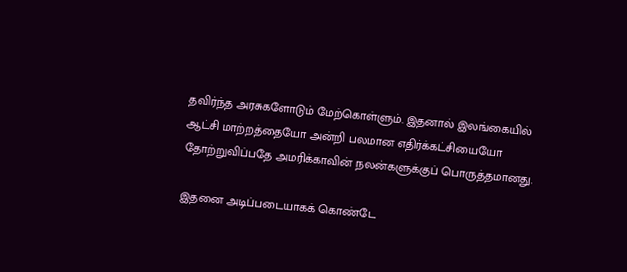தவிர்ந்த அரசுகளோடும் மேற்கொள்ளும். இதனால் இலங்கையில் ஆட்சி மாற்றத்தையோ அன்றி பலமான எதிர்க்கட்சியையோ தோற்றுவிப்பதே அமரிக்காவின் நலன்களுக்குப் பொருத்தமானது.

இதனை அடிப்படையாகக் கொண்டே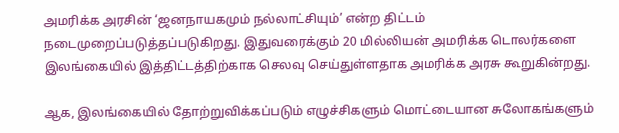அமரிக்க அரசின் ‘ஜனநாயகமும் நல்லாட்சியும்’ என்ற திட்டம் நடைமுறைப்படுத்தப்படுகிறது. இதுவரைக்கும் 20 மில்லியன் அமரிக்க டொலர்களை இலங்கையில் இத்திட்டத்திற்காக செலவு செய்துள்ளதாக அமரிக்க அரசு கூறுகின்றது.

ஆக, இலங்கையில் தோற்றுவிக்கப்படும் எழுச்சிகளும் மொட்டையான சுலோகங்களும்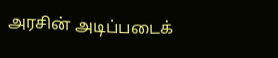அரசின் அடிப்படைக்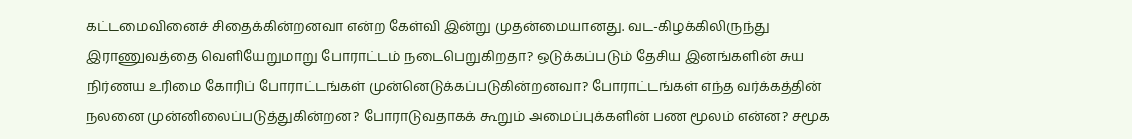கட்டமைவினைச் சிதைக்கின்றனவா என்ற கேள்வி இன்று முதன்மையானது. வட-கிழக்கிலிருந்து இராணுவத்தை வெளியேறுமாறு போராட்டம் நடைபெறுகிறதா? ஒடுக்கப்படும் தேசிய இனங்களின் சுய நிர்ணய உரிமை கோரிப் போராட்டங்கள் முன்னெடுக்கப்படுகின்றனவா? போராட்டங்கள் எந்த வர்க்கத்தின் நலனை முன்னிலைப்படுத்துகின்றன? போராடுவதாகக் கூறும் அமைப்புக்களின் பண மூலம் என்ன? சமூக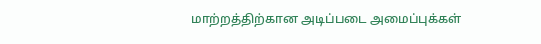மாற்றத்திற்கான அடிப்படை அமைப்புக்கள்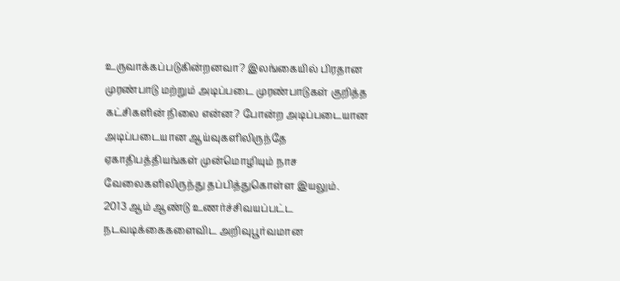உருவாக்கப்படுகின்றனவா? இலங்கையில் பிரதான முரண்பாடு மற்றும் அடிப்படை முரண்பாடுகள் குறித்த கட்சிகளின் நிலை என்ன? போன்ற அடிப்படையான அடிப்படையான ஆய்வுகளிலிருந்தே ஏகாதிபத்தியங்கள் முன்மொழியும் நாச வேலைகளிலிருந்து தப்பித்துகொள்ள இயலும்.
2013 ஆம் ஆண்டு உணர்ச்சிவயப்பட்ட நடவடிக்கைகளைவிட அறிவுபூர்வமான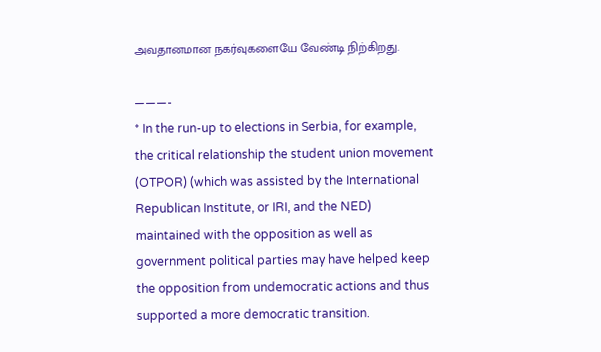அவதானமான நகர்வுகளையே வேண்டி நிற்கிறது.

———-
* In the run-up to elections in Serbia, for example, the critical relationship the student union movement (OTPOR) (which was assisted by the International Republican Institute, or IRI, and the NED) maintained with the opposition as well as government political parties may have helped keep the opposition from undemocratic actions and thus supported a more democratic transition.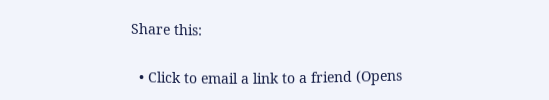Share this:

  • Click to email a link to a friend (Opens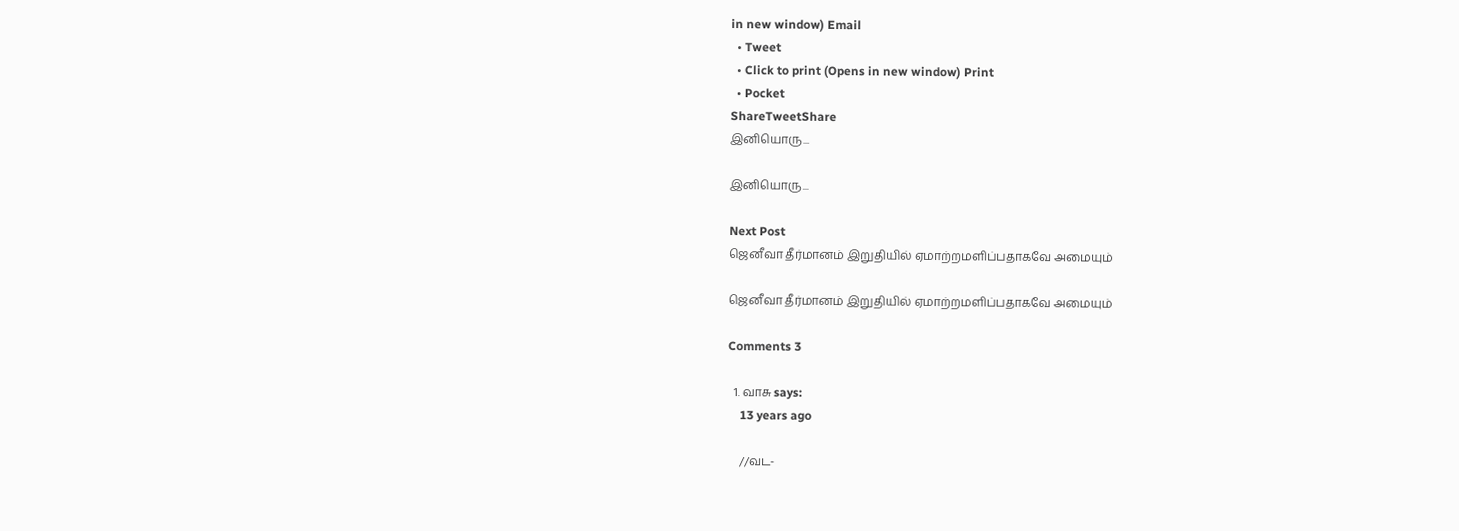in new window) Email
  • Tweet
  • Click to print (Opens in new window) Print
  • Pocket
ShareTweetShare
இனியொரு...

இனியொரு...

Next Post
ஜெனீவா தீர்மானம் இறுதியில் ஏமாற்றமளிப்பதாகவே அமையும்

ஜெனீவா தீர்மானம் இறுதியில் ஏமாற்றமளிப்பதாகவே அமையும்

Comments 3

  1. வாசு says:
    13 years ago

    //வட-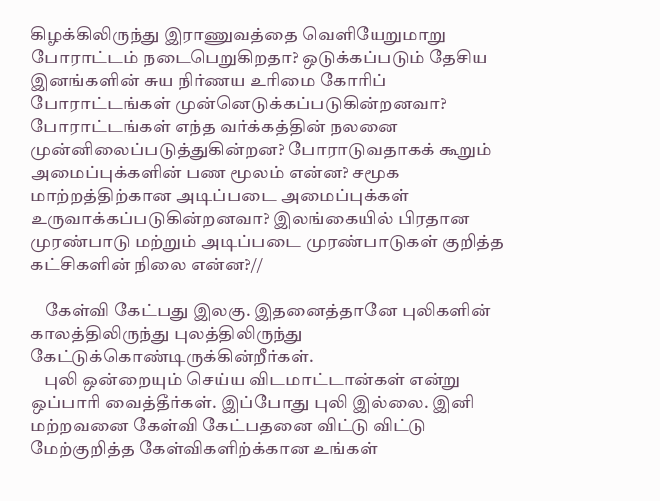கிழக்கிலிருந்து இராணுவத்தை வெளியேறுமாறு போராட்டம் நடைபெறுகிறதா? ஒடுக்கப்படும் தேசிய இனங்களின் சுய நிர்ணய உரிமை கோரிப் போராட்டங்கள் முன்னெடுக்கப்படுகின்றனவா? போராட்டங்கள் எந்த வர்க்கத்தின் நலனை முன்னிலைப்படுத்துகின்றன? போராடுவதாகக் கூறும் அமைப்புக்களின் பண மூலம் என்ன? சமூக மாற்றத்திற்கான அடிப்படை அமைப்புக்கள் உருவாக்கப்படுகின்றனவா? இலங்கையில் பிரதான முரண்பாடு மற்றும் அடிப்படை முரண்பாடுகள் குறித்த கட்சிகளின் நிலை என்ன?//

    கேள்வி கேட்பது இலகு. இதனைத்தானே புலிகளின் காலத்திலிருந்து புலத்திலிருந்து கேட்டுக்கொண்டிருக்கின்றீர்கள்.
    புலி ஒன்றையும் செய்ய விடமாட்டான்கள் என்று ஒப்பாரி வைத்தீர்கள். இப்போது புலி இல்லை. இனி மற்றவனை கேள்வி கேட்பதனை விட்டு விட்டு மேற்குறித்த கேள்விகளிற்க்கான உங்கள்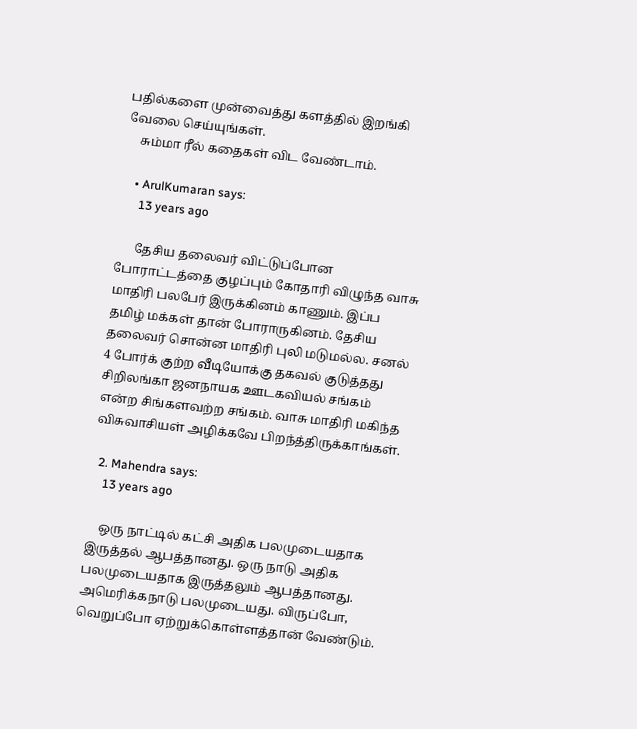பதில்களை முன்வைத்து களத்தில் இறங்கி வேலை செய்யுங்கள்.
    சும்மா ரீல் கதைகள் விட வேண்டாம்.

    • ArulKumaran says:
      13 years ago

      தேசிய தலைவர் விட்டுப்போன போராட்டத்தை குழப்பும் கோதாரி விழுந்த வாசு மாதிரி பலபேர் இருக்கினம் காணும். இப்ப தமிழ் மக்கள் தான் போராருகினம். தேசிய தலைவர் சொன்ன மாதிரி புலி மடுமல்ல. சனல் 4 போர்க் குற்ற வீடியோக்கு தகவல் குடுத்தது சிறிலங்கா ஜனநாயக ஊடகவியல் சங்கம் என்ற சிங்களவற்ற சங்கம். வாசு மாதிரி மகிந்த விசுவாசியள் அழிக்கவே பிறந்த்திருக்காங்கள்.

  2. Mahendra says:
    13 years ago

    ஒரு நாட்டில் கட்சி அதிக பலமுடையதாக இருத்தல் ஆபத்தானது. ஒரு நாடு அதிக பலமுடையதாக இருத்தலும் ஆபத்தானது. அமெரிக்கநாடு பலமுடையது. விருப்போ, வெறுப்போ ஏற்றுக்கொள்ளத்தான் வேண்டும்.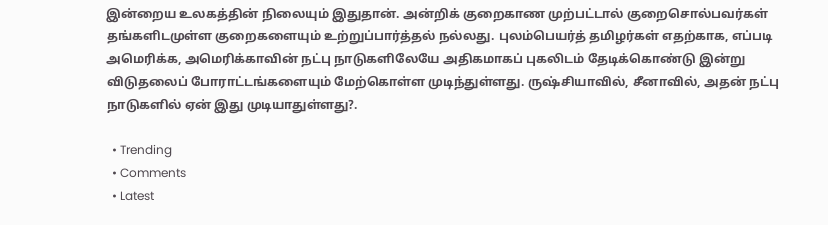இன்றைய உலகத்தின் நிலையும் இதுதான். அன்றிக் குறைகாண முற்பட்டால் குறைசொல்பவர்கள் தங்களிடமுள்ள குறைகளையும் உற்றுப்பார்த்தல் நல்லது. புலம்பெயர்த் தமிழர்கள் எதற்காக, எப்படி அமெரிக்க, அமெரிக்காவின் நட்பு நாடுகளிலேயே அதிகமாகப் புகலிடம் தேடிக்கொண்டு இன்று விடுதலைப் போராட்டங்களையும் மேற்கொள்ள முடிந்துள்ளது. ருஷ்சியாவில், சீனாவில், அதன் நட்பு நாடுகளில் ஏன் இது முடியாதுள்ளது?.

  • Trending
  • Comments
  • Latest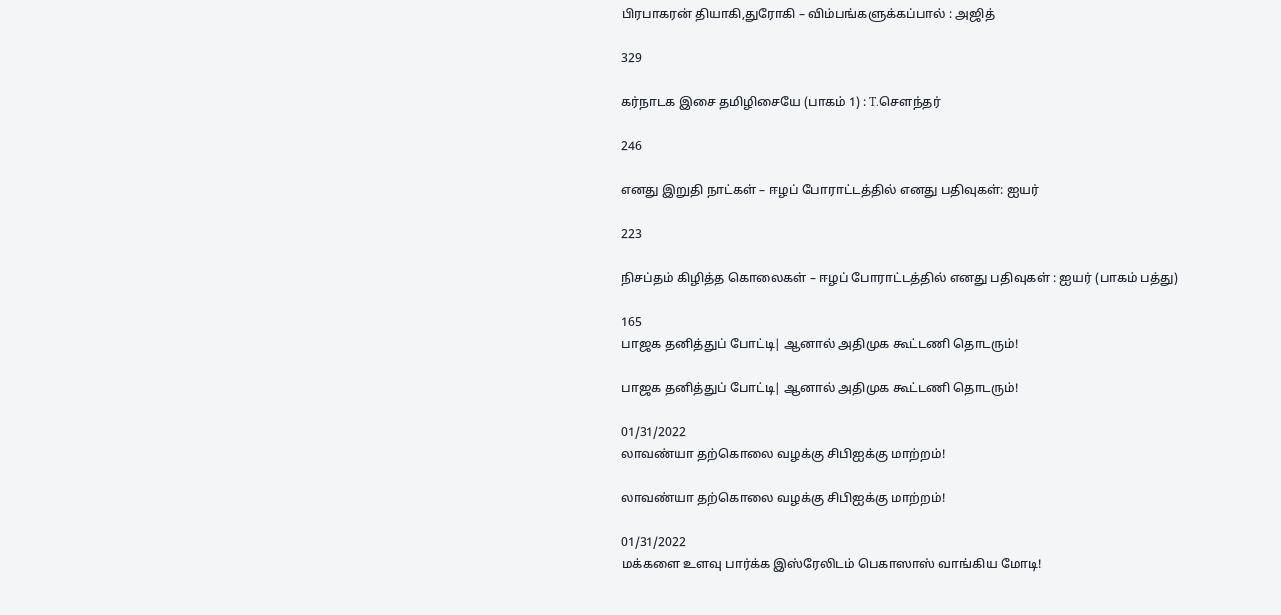பிரபாகரன் தியாகி,துரோகி – விம்பங்களுக்கப்பால் : அஜித்

329

கர்நாடக இசை தமிழிசையே (பாகம் 1) : T.செளந்தர்

246

எனது இறுதி நாட்கள் – ஈழப் போராட்டத்தில் எனது பதிவுகள்: ஐயர்

223

நிசப்தம் கிழித்த கொலைகள் – ஈழப் போராட்டத்தில் எனது பதிவுகள் : ஐயர் (பாகம் பத்து)

165
பாஜக தனித்துப் போட்டி| ஆனால் அதிமுக கூட்டணி தொடரும்!

பாஜக தனித்துப் போட்டி| ஆனால் அதிமுக கூட்டணி தொடரும்!

01/31/2022
லாவண்யா தற்கொலை வழக்கு சிபிஐக்கு மாற்றம்!

லாவண்யா தற்கொலை வழக்கு சிபிஐக்கு மாற்றம்!

01/31/2022
மக்களை உளவு பார்க்க இஸ்ரேலிடம் பெகாஸாஸ் வாங்கிய மோடி!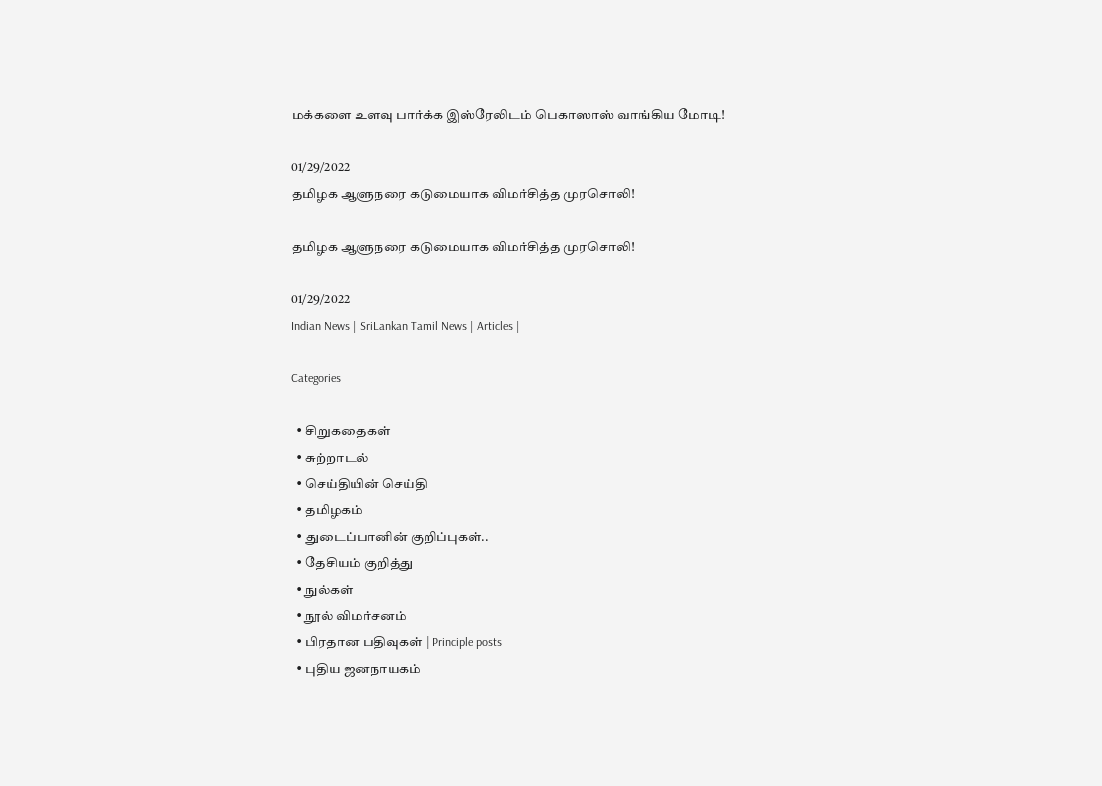மக்களை உளவு பார்க்க இஸ்ரேலிடம் பெகாஸாஸ் வாங்கிய மோடி!

01/29/2022
தமிழக ஆளுநரை கடுமையாக விமர்சித்த முரசொலி!

தமிழக ஆளுநரை கடுமையாக விமர்சித்த முரசொலி!

01/29/2022
Indian News | SriLankan Tamil News | Articles |

Categories

  • சிறுகதைகள்
  • சுற்றாடல்
  • செய்தியின் செய்தி
  • தமிழகம்
  • துடைப்பானின் குறிப்புகள்..
  • தேசியம் குறித்து
  • நுல்கள்
  • நூல் விமர்சனம்
  • பிரதான பதிவுகள் | Principle posts
  • புதிய ஜனநாயகம்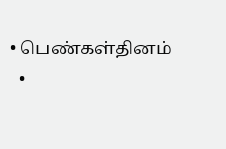• பெண்கள்தினம்
  •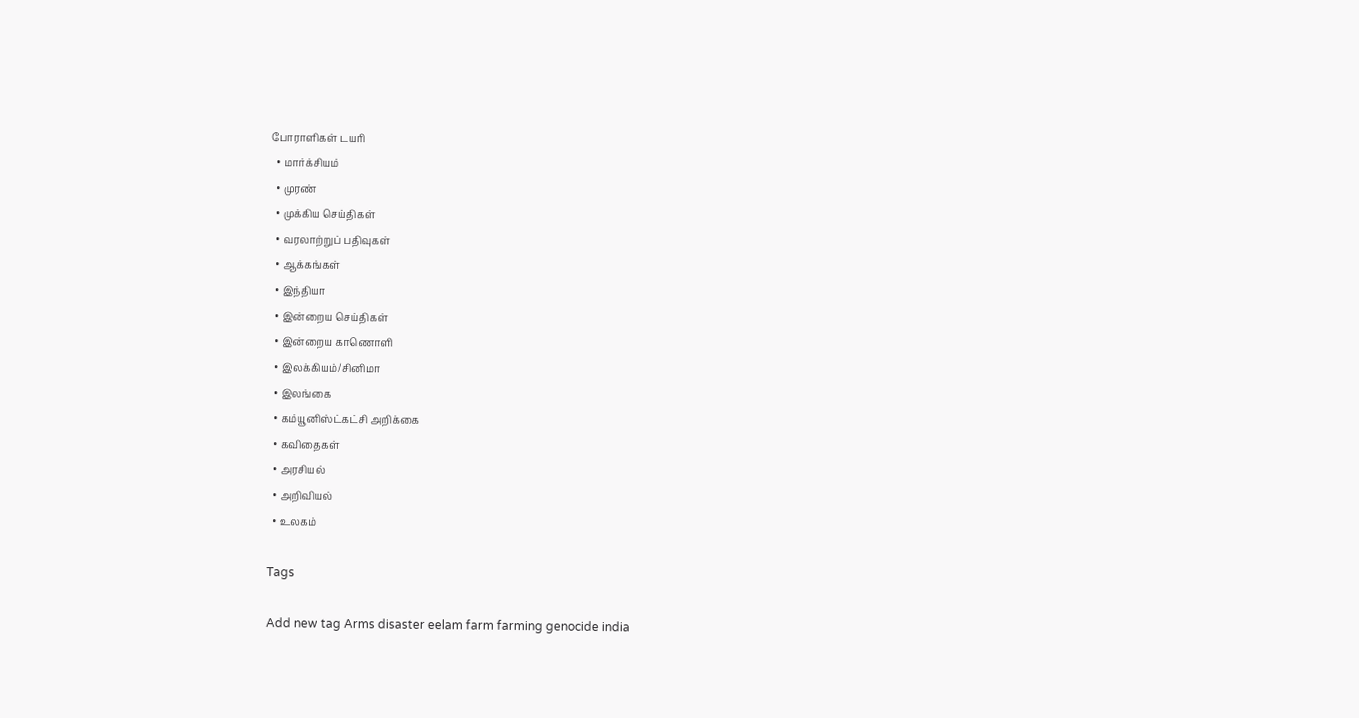போராளிகள் டயரி
  • மார்க்சியம்
  • முரண்
  • முக்கிய செய்திகள்
  • வரலாற்றுப் பதிவுகள்
  • ஆக்கங்கள்
  • இந்தியா
  • இன்றைய செய்திகள்
  • இன்றைய காணொளி
  • இலக்கியம்/சினிமா
  • இலங்கை
  • கம்யூனிஸ்ட்கட்சி அறிக்கை
  • கவிதைகள்
  • அரசியல்
  • அறிவியல்
  • உலகம்

Tags

Add new tag Arms disaster eelam farm farming genocide india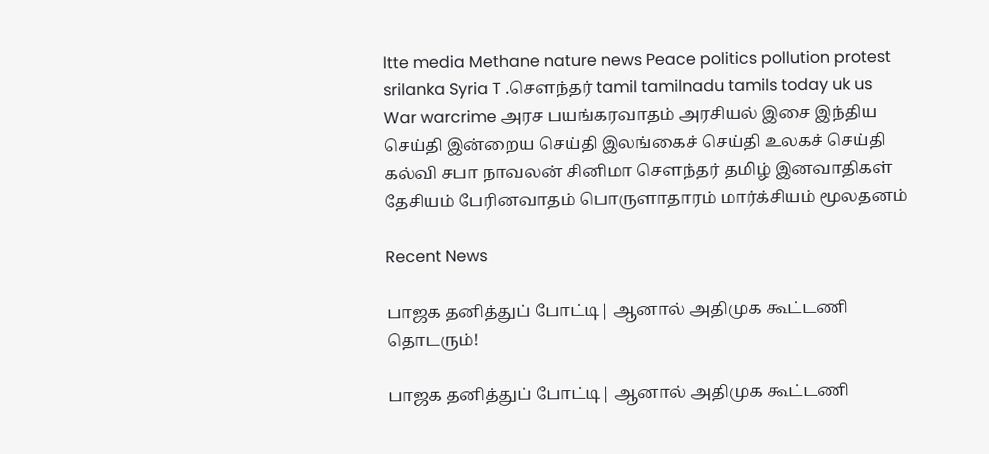ltte media Methane nature news Peace politics pollution protest srilanka Syria T .சௌந்தர் tamil tamilnadu tamils today uk us War warcrime அரச பயங்கரவாதம் அரசியல் இசை இந்திய செய்தி இன்றைய செய்தி இலங்கைச் செய்தி உலகச் செய்தி கல்வி சபா நாவலன் சினிமா சௌந்தர் தமிழ் இனவாதிகள் தேசியம் பேரினவாதம் பொருளாதாரம் மார்க்சியம் மூலதனம்

Recent News

பாஜக தனித்துப் போட்டி| ஆனால் அதிமுக கூட்டணி தொடரும்!

பாஜக தனித்துப் போட்டி| ஆனால் அதிமுக கூட்டணி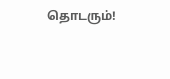தொடரும்!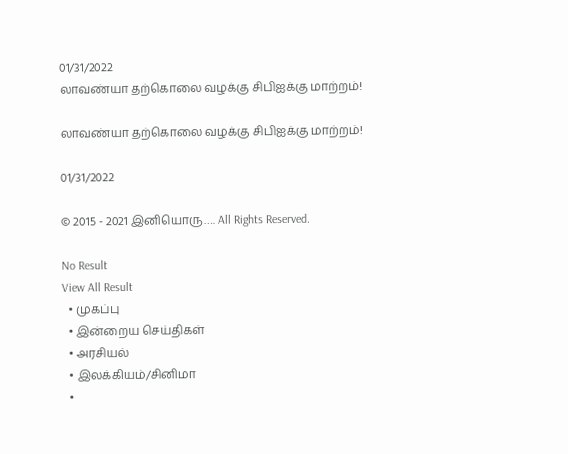01/31/2022
லாவண்யா தற்கொலை வழக்கு சிபிஐக்கு மாற்றம்!

லாவண்யா தற்கொலை வழக்கு சிபிஐக்கு மாற்றம்!

01/31/2022

© 2015 - 2021 இனியொரு…. All Rights Reserved.

No Result
View All Result
  • முகப்பு
  • இன்றைய செய்திகள்
  • அரசியல்
  • இலக்கியம்/சினிமா
  •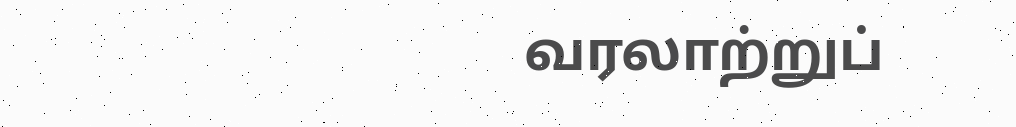வரலாற்றுப்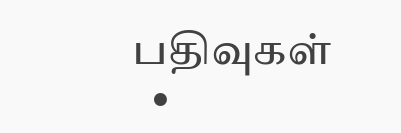பதிவுகள்
  •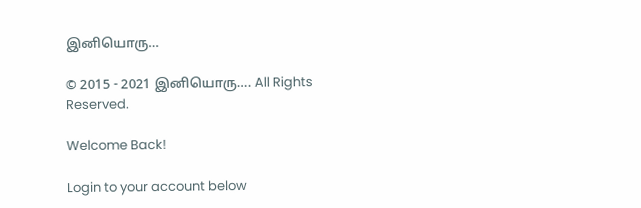இனியொரு…

© 2015 - 2021 இனியொரு…. All Rights Reserved.

Welcome Back!

Login to your account below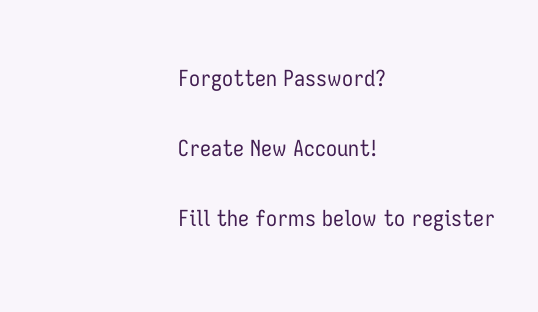Forgotten Password?

Create New Account!

Fill the forms below to register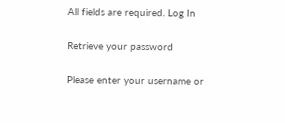All fields are required. Log In

Retrieve your password

Please enter your username or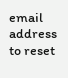email address to reset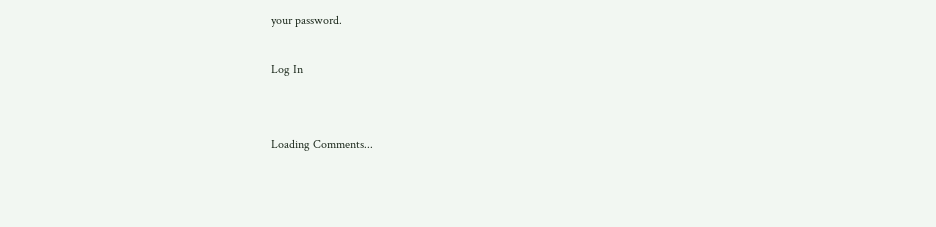your password.

Log In


Loading Comments...